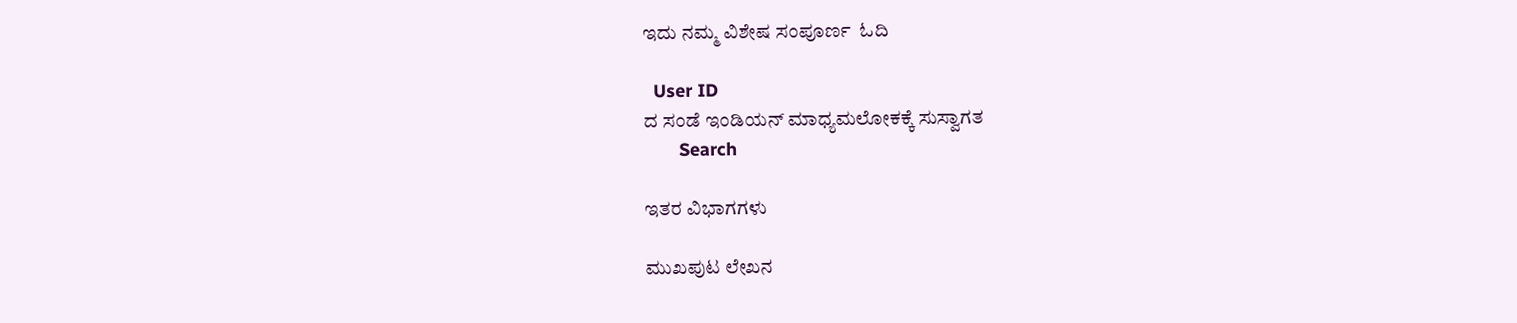ಇದು ನಮ್ಮ ವಿಶೇಷ ಸಂಪೂರ್ಣ  ಓದಿ

  User ID
ದ ಸಂಡೆ ಇಂಡಿಯನ್ ಮಾಧ್ಯಮಲೋಕಕ್ಕೆ ಸುಸ್ವಾಗತ
       Search

ಇತರ ವಿಭಾಗಗಳು

ಮುಖಪುಟ ಲೇಖನ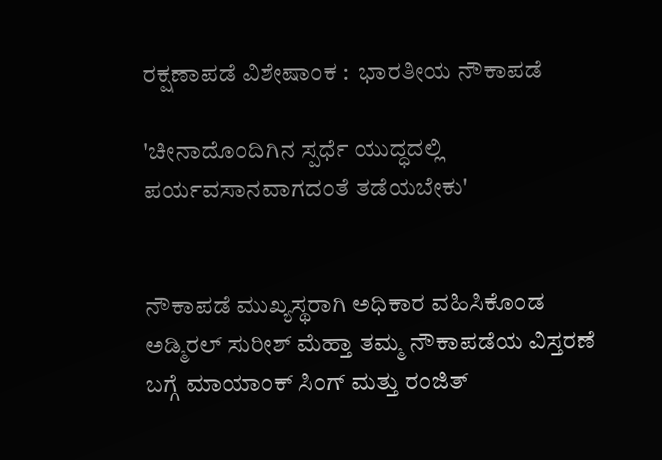ರಕ್ಷಣಾಪಡೆ ವಿಶೇಷಾಂಕ :  ಭಾರತೀಯ ನೌಕಾಪಡೆ

'ಚೀನಾದೊಂದಿಗಿನ ಸ್ಪರ್ಧೆ ಯುದ್ಧದಲ್ಲಿ ಪರ್ಯವಸಾನವಾಗದಂತೆ ತಡೆಯಬೇಕು'


ನೌಕಾಪಡೆ ಮುಖ್ಯಸ್ಥರಾಗಿ ಅಧಿಕಾರ ವಹಿಸಿಕೊಂಡ ಅಡ್ಮಿರಲ್ ಸುರೀಶ್ ಮೆಹ್ತಾ ತಮ್ಮ ನೌಕಾಪಡೆಯ ವಿಸ್ತರಣೆ ಬಗ್ಗೆ ಮಾಯಾಂಕ್ ಸಿಂಗ್ ಮತ್ತು ರಂಜಿತ್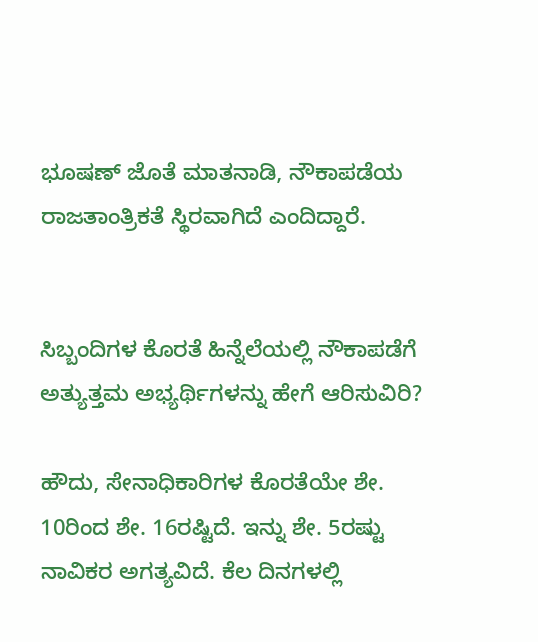ಭೂಷಣ್ ಜೊತೆ ಮಾತನಾಡಿ, ನೌಕಾಪಡೆಯ ರಾಜತಾಂತ್ರಿಕತೆ ಸ್ಥಿರವಾಗಿದೆ ಎಂದಿದ್ದಾರೆ.


ಸಿಬ್ಬಂದಿಗಳ ಕೊರತೆ ಹಿನ್ನೆಲೆಯಲ್ಲಿ ನೌಕಾಪಡೆಗೆ ಅತ್ಯುತ್ತಮ ಅಭ್ಯರ್ಥಿಗಳನ್ನು ಹೇಗೆ ಆರಿಸುವಿರಿ?

ಹೌದು, ಸೇನಾಧಿಕಾರಿಗಳ ಕೊರತೆಯೇ ಶೇ. 10ರಿಂದ ಶೇ. 16ರಷ್ಟಿದೆ. ಇನ್ನು ಶೇ. 5ರಷ್ಟು ನಾವಿಕರ ಅಗತ್ಯವಿದೆ. ಕೆಲ ದಿನಗಳಲ್ಲಿ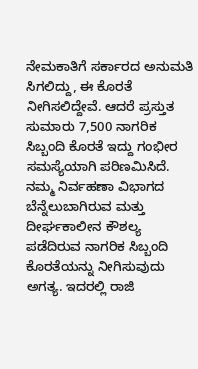ನೇಮಕಾತಿಗೆ ಸರ್ಕಾರದ ಅನುಮತಿ ಸಿಗಲಿದ್ದು, ಈ ಕೊರತೆ ನೀಗಿಸಲಿದ್ದೇವೆ. ಆದರೆ ಪ್ರಸ್ತುತ ಸುಮಾರು 7,500 ನಾಗರಿಕ ಸಿಬ್ಬಂದಿ ಕೊರತೆ ಇದ್ದು ಗಂಭೀರ ಸಮಸ್ಯೆಯಾಗಿ ಪರಿಣಮಿಸಿದೆ. ನಮ್ಮ ನಿರ್ವಹಣಾ ವಿಭಾಗದ ಬೆನ್ನೆಲುಬಾಗಿರುವ ಮತ್ತು ದೀರ್ಘಕಾಲೀನ ಕೌಶಲ್ಯ ಪಡೆದಿರುವ ನಾಗರಿಕ ಸಿಬ್ಬಂದಿ ಕೊರತೆಯನ್ನು ನೀಗಿಸುವುದು ಅಗತ್ಯ. ಇದರಲ್ಲಿ ರಾಜಿ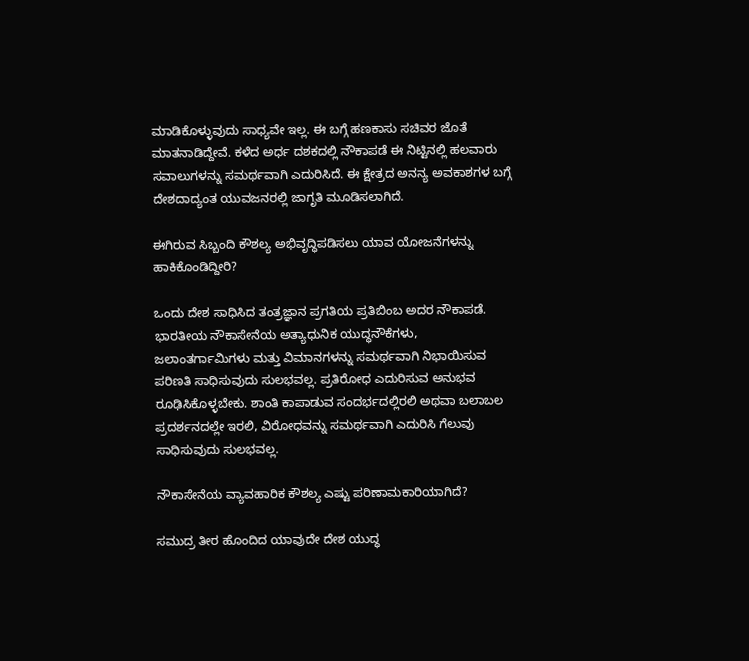ಮಾಡಿಕೊಳ್ಳುವುದು ಸಾಧ್ಯವೇ ಇಲ್ಲ. ಈ ಬಗ್ಗೆ ಹಣಕಾಸು ಸಚಿವರ ಜೊತೆ ಮಾತನಾಡಿದ್ದೇವೆ. ಕಳೆದ ಅರ್ಧ ದಶಕದಲ್ಲಿ ನೌಕಾಪಡೆ ಈ ನಿಟ್ಟಿನಲ್ಲಿ ಹಲವಾರು ಸವಾಲುಗಳನ್ನು ಸಮರ್ಥವಾಗಿ ಎದುರಿಸಿದೆ. ಈ ಕ್ಷೇತ್ರದ ಅನನ್ಯ ಅವಕಾಶಗಳ ಬಗ್ಗೆ ದೇಶದಾದ್ಯಂತ ಯುವಜನರಲ್ಲಿ ಜಾಗೃತಿ ಮೂಡಿಸಲಾಗಿದೆ.

ಈಗಿರುವ ಸಿಬ್ಬಂದಿ ಕೌಶಲ್ಯ ಅಭಿವೃದ್ಧಿಪಡಿಸಲು ಯಾವ ಯೋಜನೆಗಳನ್ನು ಹಾಕಿಕೊಂಡಿದ್ದೀರಿ?

ಒಂದು ದೇಶ ಸಾಧಿಸಿದ ತಂತ್ರಜ್ಞಾನ ಪ್ರಗತಿಯ ಪ್ರತಿಬಿಂಬ ಅದರ ನೌಕಾಪಡೆ. ಭಾರತೀಯ ನೌಕಾಸೇನೆಯ ಅತ್ಯಾಧುನಿಕ ಯುದ್ಧನೌಕೆಗಳು, ಜಲಾಂತರ್ಗಾಮಿಗಳು ಮತ್ತು ವಿಮಾನಗಳನ್ನು ಸಮರ್ಥವಾಗಿ ನಿಭಾಯಿಸುವ ಪರಿಣತಿ ಸಾಧಿಸುವುದು ಸುಲಭವಲ್ಲ. ಪ್ರತಿರೋಧ ಎದುರಿಸುವ ಅನುಭವ ರೂಢಿಸಿಕೊಳ್ಳಬೇಕು. ಶಾಂತಿ ಕಾಪಾಡುವ ಸಂದರ್ಭದಲ್ಲಿರಲಿ ಅಥವಾ ಬಲಾಬಲ ಪ್ರದರ್ಶನದಲ್ಲೇ ಇರಲಿ, ವಿರೋಧವನ್ನು ಸಮರ್ಥವಾಗಿ ಎದುರಿಸಿ ಗೆಲುವು ಸಾಧಿಸುವುದು ಸುಲಭವಲ್ಲ.

ನೌಕಾಸೇನೆಯ ವ್ಯಾವಹಾರಿಕ ಕೌಶಲ್ಯ ಎಷ್ಟು ಪರಿಣಾಮಕಾರಿಯಾಗಿದೆ?

ಸಮುದ್ರ ತೀರ ಹೊಂದಿದ ಯಾವುದೇ ದೇಶ ಯುದ್ಧ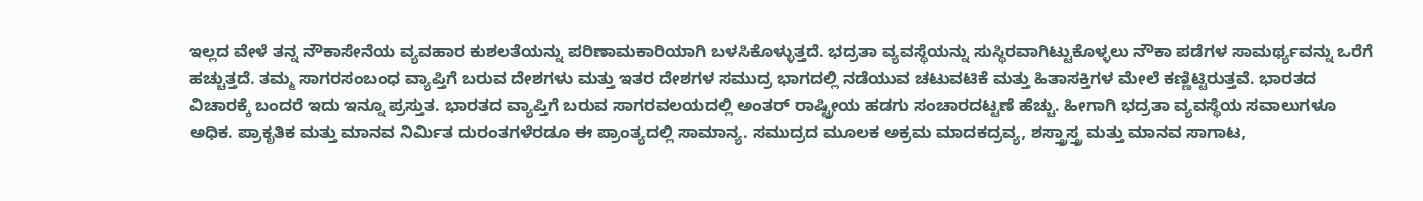ಇಲ್ಲದ ವೇಳೆ ತನ್ನ ನೌಕಾಸೇನೆಯ ವ್ಯವಹಾರ ಕುಶಲತೆಯನ್ನು ಪರಿಣಾಮಕಾರಿಯಾಗಿ ಬಳಸಿಕೊಳ್ಳುತ್ತದೆ. ಭದ್ರತಾ ವ್ಯವಸ್ಥೆಯನ್ನು ಸುಸ್ಥಿರವಾಗಿಟ್ಟುಕೊಳ್ಳಲು ನೌಕಾ ಪಡೆಗಳ ಸಾಮರ್ಥ್ಯವನ್ನು ಒರೆಗೆ ಹಚ್ಚುತ್ತದೆ. ತಮ್ಮ ಸಾಗರಸಂಬಂಧ ವ್ಯಾಪ್ತಿಗೆ ಬರುವ ದೇಶಗಳು ಮತ್ತು ಇತರ ದೇಶಗಳ ಸಮುದ್ರ ಭಾಗದಲ್ಲಿ ನಡೆಯುವ ಚಟುವಟಿಕೆ ಮತ್ತು ಹಿತಾಸಕ್ತಿಗಳ ಮೇಲೆ ಕಣ್ಣಿಟ್ಟಿರುತ್ತವೆ. ಭಾರತದ ವಿಚಾರಕ್ಕೆ ಬಂದರೆ ಇದು ಇನ್ನೂ ಪ್ರಸ್ತುತ. ಭಾರತದ ವ್ಯಾಪ್ತಿಗೆ ಬರುವ ಸಾಗರವಲಯದಲ್ಲಿ ಅಂತರ್ ರಾಷ್ಟ್ರೀಯ ಹಡಗು ಸಂಚಾರದಟ್ಟಣೆ ಹೆಚ್ಚು. ಹೀಗಾಗಿ ಭದ್ರತಾ ವ್ಯವಸ್ಥೆಯ ಸವಾಲುಗಳೂ ಅಧಿಕ. ಪ್ರಾಕೃತಿಕ ಮತ್ತು ಮಾನವ ನಿರ್ಮಿತ ದುರಂತಗಳೆರಡೂ ಈ ಪ್ರಾಂತ್ಯದಲ್ಲಿ ಸಾಮಾನ್ಯ. ಸಮುದ್ರದ ಮೂಲಕ ಅಕ್ರಮ ಮಾದಕದ್ರವ್ಯ, ಶಸ್ತ್ರಾಸ್ತ್ರ ಮತ್ತು ಮಾನವ ಸಾಗಾಟ,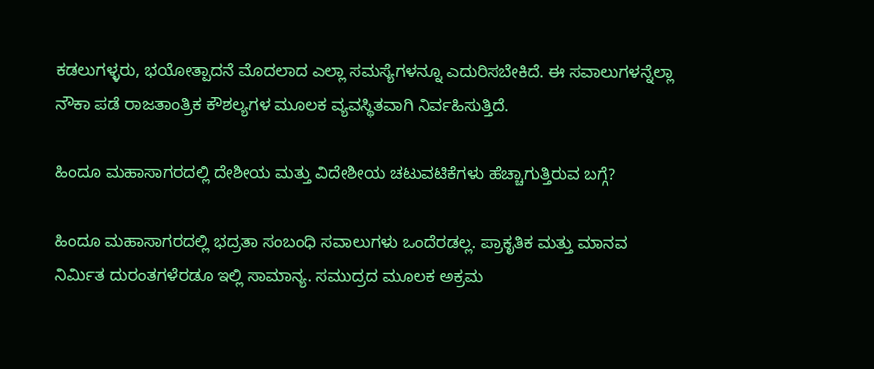ಕಡಲುಗಳ್ಳರು, ಭಯೋತ್ಪಾದನೆ ಮೊದಲಾದ ಎಲ್ಲಾ ಸಮಸ್ಯೆಗಳನ್ನೂ ಎದುರಿಸಬೇಕಿದೆ. ಈ ಸವಾಲುಗಳನ್ನೆಲ್ಲಾ ನೌಕಾ ಪಡೆ ರಾಜತಾಂತ್ರಿಕ ಕೌಶಲ್ಯಗಳ ಮೂಲಕ ವ್ಯವಸ್ಥಿತವಾಗಿ ನಿರ್ವಹಿಸುತ್ತಿದೆ.

ಹಿಂದೂ ಮಹಾಸಾಗರದಲ್ಲಿ ದೇಶೀಯ ಮತ್ತು ವಿದೇಶೀಯ ಚಟುವಟಿಕೆಗಳು ಹೆಚ್ಚಾಗುತ್ತಿರುವ ಬಗ್ಗೆ?

ಹಿಂದೂ ಮಹಾಸಾಗರದಲ್ಲಿ ಭದ್ರತಾ ಸಂಬಂಧಿ ಸವಾಲುಗಳು ಒಂದೆರಡಲ್ಲ. ಪ್ರಾಕೃತಿಕ ಮತ್ತು ಮಾನವ ನಿರ್ಮಿತ ದುರಂತಗಳೆರಡೂ ಇಲ್ಲಿ ಸಾಮಾನ್ಯ. ಸಮುದ್ರದ ಮೂಲಕ ಅಕ್ರಮ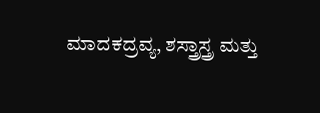ಮಾದಕದ್ರವ್ಯ, ಶಸ್ತ್ರಾಸ್ತ್ರ ಮತ್ತು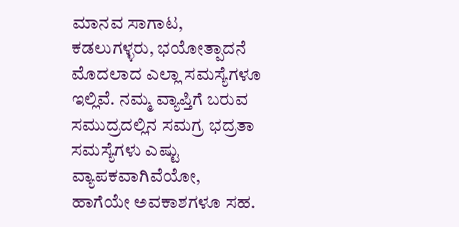ಮಾನವ ಸಾಗಾಟ, ಕಡಲುಗಳ್ಳರು, ಭಯೋತ್ಪಾದನೆ ಮೊದಲಾದ ಎಲ್ಲಾ ಸಮಸ್ಯೆಗಳೂ ಇಲ್ಲಿವೆ. ನಮ್ಮ ವ್ಯಾಪ್ತಿಗೆ ಬರುವ ಸಮುದ್ರದಲ್ಲಿನ ಸಮಗ್ರ ಭದ್ರತಾ ಸಮಸ್ಯೆಗಳು ಎಷ್ಟು ವ್ಯಾಪಕವಾಗಿವೆಯೋ, ಹಾಗೆಯೇ ಅವಕಾಶಗಳೂ ಸಹ.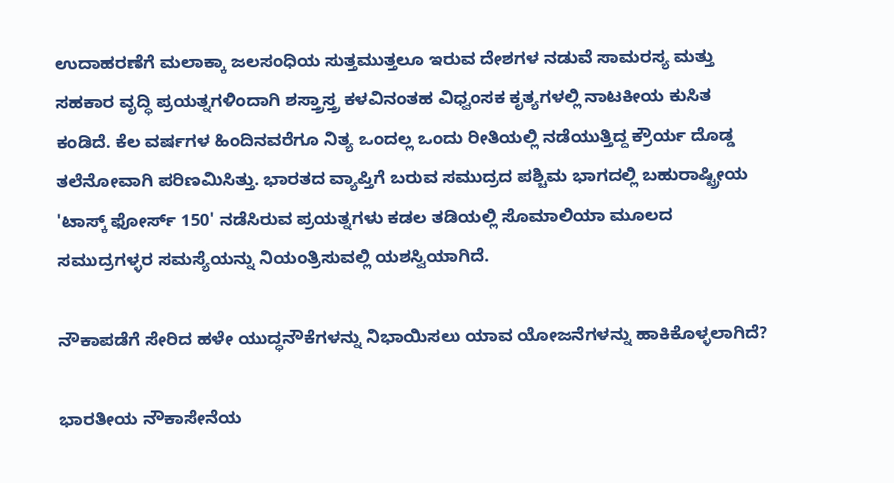ಉದಾಹರಣೆಗೆ ಮಲಾಕ್ಕಾ ಜಲಸಂಧಿಯ ಸುತ್ತಮುತ್ತಲೂ ಇರುವ ದೇಶಗಳ ನಡುವೆ ಸಾಮರಸ್ಯ ಮತ್ತು ಸಹಕಾರ ವೃದ್ಧಿ ಪ್ರಯತ್ನಗಳಿಂದಾಗಿ ಶಸ್ತ್ರಾಸ್ತ್ರ ಕಳವಿನಂತಹ ವಿಧ್ವಂಸಕ ಕೃತ್ಯಗಳಲ್ಲಿ ನಾಟಕೀಯ ಕುಸಿತ ಕಂಡಿದೆ. ಕೆಲ ವರ್ಷಗಳ ಹಿಂದಿನವರೆಗೂ ನಿತ್ಯ ಒಂದಲ್ಲ ಒಂದು ರೀತಿಯಲ್ಲಿ ನಡೆಯುತ್ತಿದ್ದ ಕ್ರೌರ್ಯ ದೊಡ್ಡ ತಲೆನೋವಾಗಿ ಪರಿಣಮಿಸಿತ್ತು. ಭಾರತದ ವ್ಯಾಪ್ತಿಗೆ ಬರುವ ಸಮುದ್ರದ ಪಶ್ಚಿಮ ಭಾಗದಲ್ಲಿ ಬಹುರಾಷ್ಟ್ರೀಯ 'ಟಾಸ್ಕ್ ಫೋರ್ಸ್ 150' ನಡೆಸಿರುವ ಪ್ರಯತ್ನಗಳು ಕಡಲ ತಡಿಯಲ್ಲಿ ಸೊಮಾಲಿಯಾ ಮೂಲದ ಸಮುದ್ರಗಳ್ಳರ ಸಮಸ್ಯೆಯನ್ನು ನಿಯಂತ್ರಿಸುವಲ್ಲಿ ಯಶಸ್ವಿಯಾಗಿದೆ.

ನೌಕಾಪಡೆಗೆ ಸೇರಿದ ಹಳೇ ಯುದ್ಧನೌಕೆಗಳನ್ನು ನಿಭಾಯಿಸಲು ಯಾವ ಯೋಜನೆಗಳನ್ನು ಹಾಕಿಕೊಳ್ಳಲಾಗಿದೆ?

ಭಾರತೀಯ ನೌಕಾಸೇನೆಯ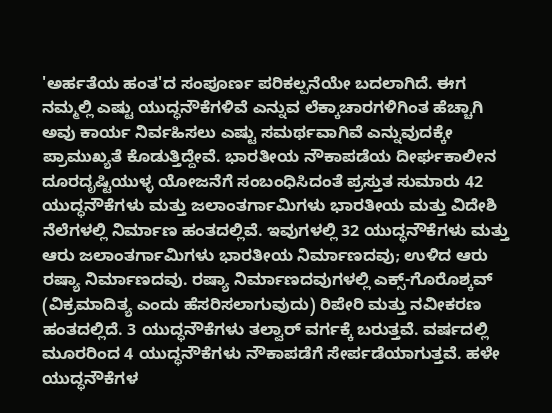'ಅರ್ಹತೆಯ ಹಂತ'ದ ಸಂಪೂರ್ಣ ಪರಿಕಲ್ಪನೆಯೇ ಬದಲಾಗಿದೆ. ಈಗ ನಮ್ಮಲ್ಲಿ ಎಷ್ಟು ಯುದ್ಧನೌಕೆಗಳಿವೆ ಎನ್ನುವ ಲೆಕ್ಕಾಚಾರಗಳಿಗಿಂತ ಹೆಚ್ಚಾಗಿ ಅವು ಕಾರ್ಯ ನಿರ್ವಹಿಸಲು ಎಷ್ಟು ಸಮರ್ಥವಾಗಿವೆ ಎನ್ನುವುದಕ್ಕೇ ಪ್ರಾಮುಖ್ಯತೆ ಕೊಡುತ್ತಿದ್ದೇವೆ. ಭಾರತೀಯ ನೌಕಾಪಡೆಯ ದೀರ್ಘಕಾಲೀನ ದೂರದೃಷ್ಟಿಯುಳ್ಳ ಯೋಜನೆಗೆ ಸಂಬಂಧಿಸಿದಂತೆ ಪ್ರಸ್ತುತ ಸುಮಾರು 42 ಯುದ್ಧನೌಕೆಗಳು ಮತ್ತು ಜಲಾಂತರ್ಗಾಮಿಗಳು ಭಾರತೀಯ ಮತ್ತು ವಿದೇಶಿ ನೆಲೆಗಳಲ್ಲಿ ನಿರ್ಮಾಣ ಹಂತದಲ್ಲಿವೆ. ಇವುಗಳಲ್ಲಿ 32 ಯುದ್ಧನೌಕೆಗಳು ಮತ್ತು ಆರು ಜಲಾಂತರ್ಗಾಮಿಗಳು ಭಾರತೀಯ ನಿರ್ಮಾಣದವು; ಉಳಿದ ಆರು ರಷ್ಯಾ ನಿರ್ಮಾಣದವು. ರಷ್ಯಾ ನಿರ್ಮಾಣದವುಗಳಲ್ಲಿ ಎಕ್ಸ್-ಗೊರೊಶ್ಕವ್ (ವಿಕ್ರಮಾದಿತ್ಯ ಎಂದು ಹೆಸರಿಸಲಾಗುವುದು) ರಿಪೇರಿ ಮತ್ತು ನವೀಕರಣ ಹಂತದಲ್ಲಿದೆ. 3 ಯುದ್ಧನೌಕೆಗಳು ತಲ್ವಾರ್ ವರ್ಗಕ್ಕೆ ಬರುತ್ತವೆ. ವರ್ಷದಲ್ಲಿ ಮೂರರಿಂದ 4 ಯುದ್ಧನೌಕೆಗಳು ನೌಕಾಪಡೆಗೆ ಸೇರ್ಪಡೆಯಾಗುತ್ತವೆ. ಹಳೇ ಯುದ್ಧನೌಕೆಗಳ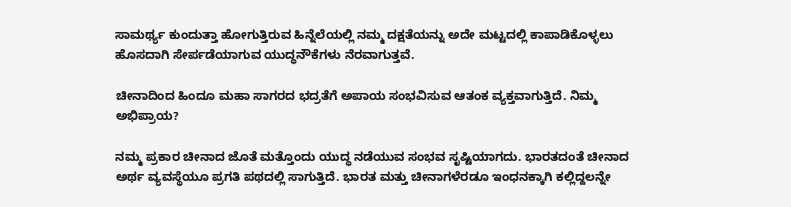ಸಾಮರ್ಥ್ಯ ಕುಂದುತ್ತಾ ಹೋಗುತ್ತಿರುವ ಹಿನ್ನೆಲೆಯಲ್ಲಿ ನಮ್ಮ ದಕ್ಷತೆಯನ್ನು ಅದೇ ಮಟ್ಟದಲ್ಲಿ ಕಾಪಾಡಿಕೊಳ್ಳಲು ಹೊಸದಾಗಿ ಸೇರ್ಪಡೆಯಾಗುವ ಯುದ್ಧನೌಕೆಗಳು ನೆರವಾಗುತ್ತವೆ.

ಚೀನಾದಿಂದ ಹಿಂದೂ ಮಹಾ ಸಾಗರದ ಭದ್ರತೆಗೆ ಅಪಾಯ ಸಂಭವಿಸುವ ಆತಂಕ ವ್ಯಕ್ತವಾಗುತ್ತಿದೆ. ನಿಮ್ಮ ಅಭಿಪ್ರಾಯ?

ನಮ್ಮ ಪ್ರಕಾರ ಚೀನಾದ ಜೊತೆ ಮತ್ತೊಂದು ಯುದ್ಧ ನಡೆಯುವ ಸಂಭವ ಸೃಷ್ಟಿಯಾಗದು. ಭಾರತದಂತೆ ಚೀನಾದ ಅರ್ಥ ವ್ಯವಸ್ಥೆಯೂ ಪ್ರಗತಿ ಪಥದಲ್ಲಿ ಸಾಗುತ್ತಿದೆ. ಭಾರತ ಮತ್ತು ಚೀನಾಗಳೆರಡೂ ಇಂಧನಕ್ಕಾಗಿ ಕಲ್ಲಿದ್ದಲನ್ನೇ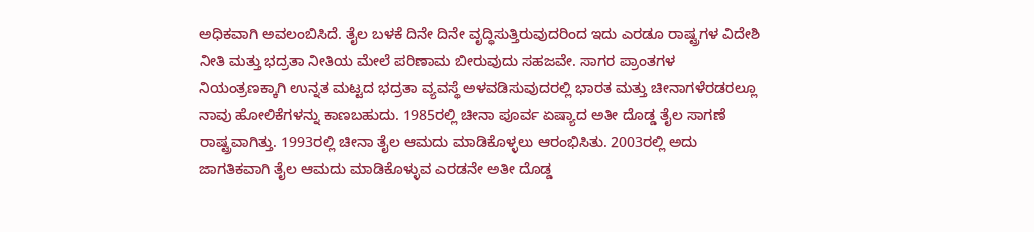ಅಧಿಕವಾಗಿ ಅವಲಂಬಿಸಿದೆ. ತೈಲ ಬಳಕೆ ದಿನೇ ದಿನೇ ವೃದ್ಧಿಸುತ್ತಿರುವುದರಿಂದ ಇದು ಎರಡೂ ರಾಷ್ಟ್ರಗಳ ವಿದೇಶಿ ನೀತಿ ಮತ್ತು ಭದ್ರತಾ ನೀತಿಯ ಮೇಲೆ ಪರಿಣಾಮ ಬೀರುವುದು ಸಹಜವೇ. ಸಾಗರ ಪ್ರಾಂತಗಳ ನಿಯಂತ್ರಣಕ್ಕಾಗಿ ಉನ್ನತ ಮಟ್ಟದ ಭದ್ರತಾ ವ್ಯವಸ್ಥೆ ಅಳವಡಿಸುವುದರಲ್ಲಿ ಭಾರತ ಮತ್ತು ಚೀನಾಗಳೆರಡರಲ್ಲೂ ನಾವು ಹೋಲಿಕೆಗಳನ್ನು ಕಾಣಬಹುದು. 1985ರಲ್ಲಿ ಚೀನಾ ಪೂರ್ವ ಏಷ್ಯಾದ ಅತೀ ದೊಡ್ಡ ತೈಲ ಸಾಗಣೆ ರಾಷ್ಟ್ರವಾಗಿತ್ತು. 1993ರಲ್ಲಿ ಚೀನಾ ತೈಲ ಆಮದು ಮಾಡಿಕೊಳ್ಳಲು ಆರಂಭಿಸಿತು. 2003ರಲ್ಲಿ ಅದು ಜಾಗತಿಕವಾಗಿ ತೈಲ ಆಮದು ಮಾಡಿಕೊಳ್ಳುವ ಎರಡನೇ ಅತೀ ದೊಡ್ಡ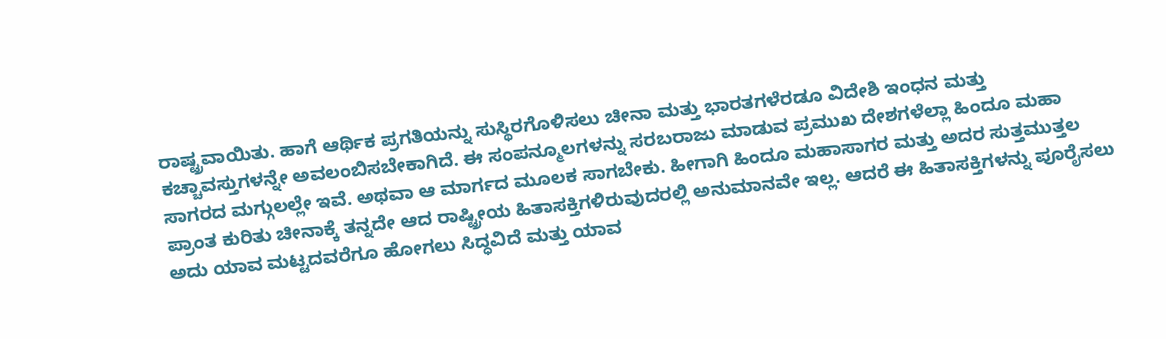ರಾಷ್ಟ್ರವಾಯಿತು. ಹಾಗೆ ಆರ್ಥಿಕ ಪ್ರಗತಿಯನ್ನು ಸುಸ್ಥಿರಗೊಳಿಸಲು ಚೀನಾ ಮತ್ತು ಭಾರತಗಳೆರಡೂ ವಿದೇಶಿ ಇಂಧನ ಮತ್ತು ಕಚ್ಚಾವಸ್ತುಗಳನ್ನೇ ಅವಲಂಬಿಸಬೇಕಾಗಿದೆ. ಈ ಸಂಪನ್ಮೂಲಗಳನ್ನು ಸರಬರಾಜು ಮಾಡುವ ಪ್ರಮುಖ ದೇಶಗಳೆಲ್ಲಾ ಹಿಂದೂ ಮಹಾ ಸಾಗರದ ಮಗ್ಗುಲಲ್ಲೇ ಇವೆ. ಅಥವಾ ಆ ಮಾರ್ಗದ ಮೂಲಕ ಸಾಗಬೇಕು. ಹೀಗಾಗಿ ಹಿಂದೂ ಮಹಾಸಾಗರ ಮತ್ತು ಅದರ ಸುತ್ತಮುತ್ತಲ ಪ್ರಾಂತ ಕುರಿತು ಚೀನಾಕ್ಕೆ ತನ್ನದೇ ಆದ ರಾಷ್ಟ್ರೀಯ ಹಿತಾಸಕ್ತಿಗಳಿರುವುದರಲ್ಲಿ ಅನುಮಾನವೇ ಇಲ್ಲ. ಆದರೆ ಈ ಹಿತಾಸಕ್ತಿಗಳನ್ನು ಪೂರೈಸಲು ಅದು ಯಾವ ಮಟ್ಟದವರೆಗೂ ಹೋಗಲು ಸಿದ್ಧವಿದೆ ಮತ್ತು ಯಾವ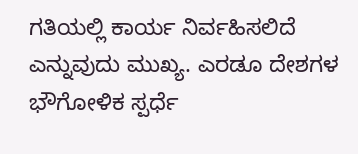ಗತಿಯಲ್ಲಿ ಕಾರ್ಯ ನಿರ್ವಹಿಸಲಿದೆ ಎನ್ನುವುದು ಮುಖ್ಯ. ಎರಡೂ ದೇಶಗಳ ಭೌಗೋಳಿಕ ಸ್ಪರ್ಧೆ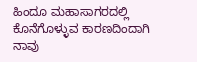ಹಿಂದೂ ಮಹಾಸಾಗರದಲ್ಲಿ ಕೊನೆಗೊಳ್ಳುವ ಕಾರಣದಿಂದಾಗಿ ನಾವು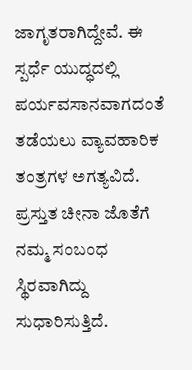ಜಾಗೃತರಾಗಿದ್ದೇವೆ. ಈ ಸ್ಪರ್ಧೆ ಯುದ್ಧದಲ್ಲಿ ಪರ್ಯವಸಾನವಾಗದಂತೆ ತಡೆಯಲು ವ್ಯಾವಹಾರಿಕ ತಂತ್ರಗಳ ಅಗತ್ಯವಿದೆ. ಪ್ರಸ್ತುತ ಚೀನಾ ಜೊತೆಗೆ ನಮ್ಮ ಸಂಬಂಧ ಸ್ಥಿರವಾಗಿದ್ದು ಸುಧಾರಿಸುತ್ತಿದೆ.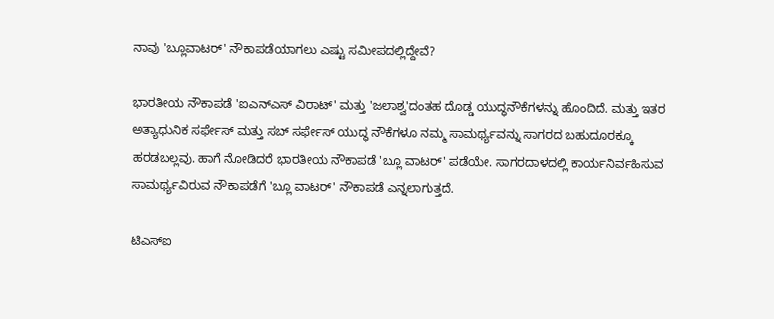ನಾವು 'ಬ್ಲೂವಾಟರ್' ನೌಕಾಪಡೆಯಾಗಲು ಎಷ್ಟು ಸಮೀಪದಲ್ಲಿದ್ದೇವೆ?

ಭಾರತೀಯ ನೌಕಾಪಡೆ 'ಐಎನ್‌ಎಸ್ ವಿರಾಟ್' ಮತ್ತು 'ಜಲಾಶ್ವ'ದಂತಹ ದೊಡ್ಡ ಯುದ್ಧನೌಕೆಗಳನ್ನು ಹೊಂದಿದೆ. ಮತ್ತು ಇತರ ಅತ್ಯಾಧುನಿಕ ಸರ್ಫೇಸ್ ಮತ್ತು ಸಬ್ ಸರ್ಫೇಸ್ ಯುದ್ಧ ನೌಕೆಗಳೂ ನಮ್ಮ ಸಾಮರ್ಥ್ಯವನ್ನು ಸಾಗರದ ಬಹುದೂರಕ್ಕೂ ಹರಡಬಲ್ಲವು. ಹಾಗೆ ನೋಡಿದರೆ ಭಾರತೀಯ ನೌಕಾಪಡೆ 'ಬ್ಲೂ ವಾಟರ್' ಪಡೆಯೇ. ಸಾಗರದಾಳದಲ್ಲಿ ಕಾರ್ಯನಿರ್ವಹಿಸುವ ಸಾಮರ್ಥ್ಯವಿರುವ ನೌಕಾಪಡೆಗೆ 'ಬ್ಲೂ ವಾಟರ್' ನೌಕಾಪಡೆ ಎನ್ನಲಾಗುತ್ತದೆ.

ಟಿಎಸ್‌ಐ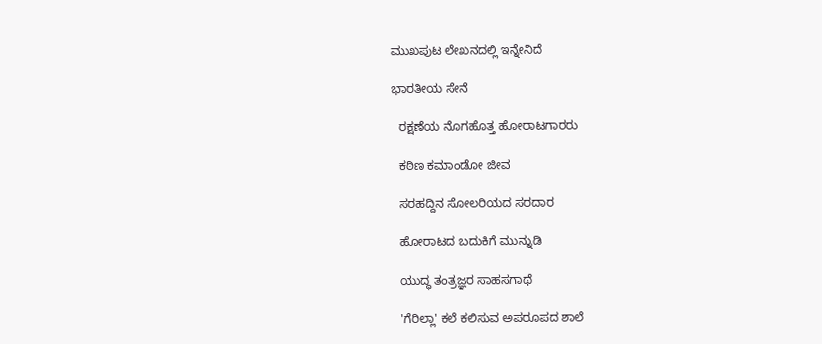ಮುಖಪುಟ ಲೇಖನದಲ್ಲಿ ಇನ್ನೇನಿದೆ

ಭಾರತೀಯ ಸೇನೆ

  ರಕ್ಷಣೆಯ ನೊಗಹೊತ್ತ ಹೋರಾಟಗಾರರು

  ಕಠಿಣ ಕಮಾಂಡೋ ಜೀವ

  ಸರಹದ್ದಿನ ಸೋಲರಿಯದ ಸರದಾರ

  ಹೋರಾಟದ ಬದುಕಿಗೆ ಮುನ್ನುಡಿ

  ಯುದ್ಧ ತಂತ್ರಜ್ಞರ ಸಾಹಸಗಾಥೆ

  'ಗೆರಿಲ್ಲಾ' ಕಲೆ ಕಲಿಸುವ ಅಪರೂಪದ ಶಾಲೆ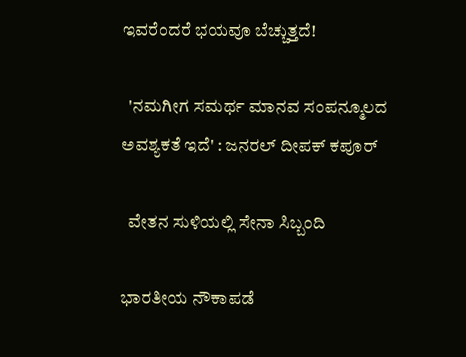ಇವರೆಂದರೆ ಭಯವೂ ಬೆಚ್ಚುತ್ತದೆ!

  'ನಮಗೀಗ ಸಮರ್ಥ ಮಾನವ ಸಂಪನ್ಮೂಲದ ಅವಶ್ಯಕತೆ ಇದೆ' : ಜನರಲ್ ದೀಪಕ್ ಕಪೂರ್

  ವೇತನ ಸುಳಿಯಲ್ಲಿ ಸೇನಾ ಸಿಬ್ಬಂದಿ

ಭಾರತೀಯ ನೌಕಾಪಡೆ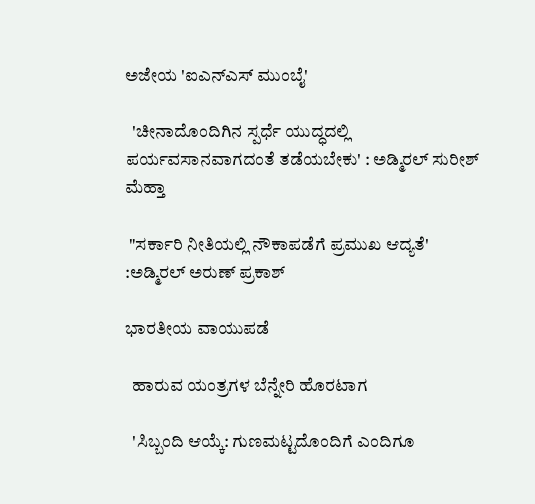ಅಜೇಯ 'ಐಎನ್‌ಎಸ್ ಮುಂಬೈ'

  'ಚೀನಾದೊಂದಿಗಿನ ಸ್ಪರ್ಧೆ ಯುದ್ಧದಲ್ಲಿ ಪರ್ಯವಸಾನವಾಗದಂತೆ ತಡೆಯಬೇಕು' : ಅಡ್ಮಿರಲ್ ಸುರೀಶ್ ಮೆಹ್ತಾ

 "ಸರ್ಕಾರಿ ನೀತಿಯಲ್ಲಿ ನೌಕಾಪಡೆಗೆ ಪ್ರಮುಖ ಆದ್ಯತೆ' :ಅಡ್ಮಿರಲ್ ಅರುಣ್ ಪ್ರಕಾಶ್

ಭಾರತೀಯ ವಾಯುಪಡೆ

  ಹಾರುವ ಯಂತ್ರಗಳ ಬೆನ್ನೇರಿ ಹೊರಟಾಗ

  'ಸಿಬ್ಬಂದಿ ಆಯ್ಕೆ: ಗುಣಮಟ್ಟದೊಂದಿಗೆ ಎಂದಿಗೂ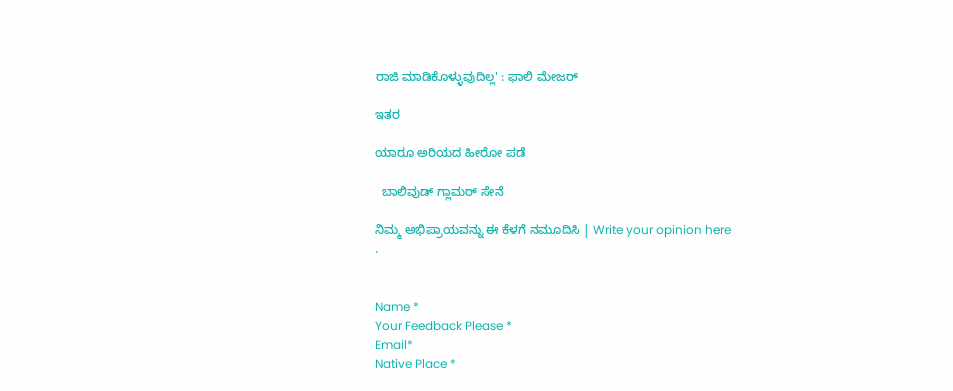ರಾಜಿ ಮಾಡಿಕೊಳ್ಳುವುದಿಲ್ಲ' : ಫಾಲಿ ಮೇಜರ್

ಇತರ

ಯಾರೂ ಅರಿಯದ ಹೀರೋ ಪಡೆ

  ಬಾಲಿವುಡ್ ಗ್ಲಾಮರ್ ಸೇನೆ

ನಿಮ್ಮ ಅಭಿಪ್ರಾಯವನ್ನು ಈ ಕೆಳಗೆ ನಮೂದಿಸಿ | Write your opinion here
.


Name *
Your Feedback Please *
Email*
Native Place *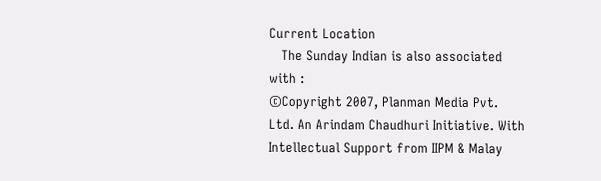Current Location
   The Sunday Indian is also associated with :
©Copyright 2007, Planman Media Pvt. Ltd. An Arindam Chaudhuri Initiative. With Intellectual Support from IIPM & Malay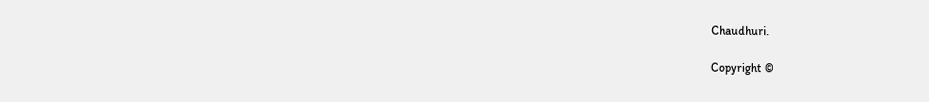Chaudhuri.

Copyright ©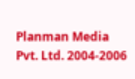Planman Media Pvt. Ltd. 2004-2006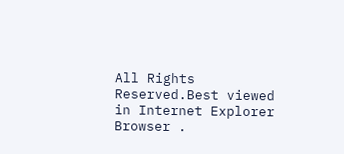All Rights Reserved.Best viewed in Internet Explorer Browser .